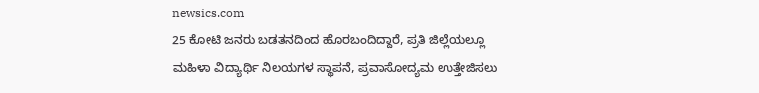newsics.com
25 ಕೋಟಿ ಜನರು ಬಡತನದಿಂದ ಹೊರಬಂದಿದ್ದಾರೆ, ಪ್ರತಿ ಜಿಲ್ಲೆಯಲ್ಲೂ ಮಹಿಳಾ ವಿದ್ಯಾರ್ಥಿ ನಿಲಯಗಳ ಸ್ಥಾಪನೆ, ಪ್ರವಾಸೋದ್ಯಮ ಉತ್ತೇಜಿಸಲು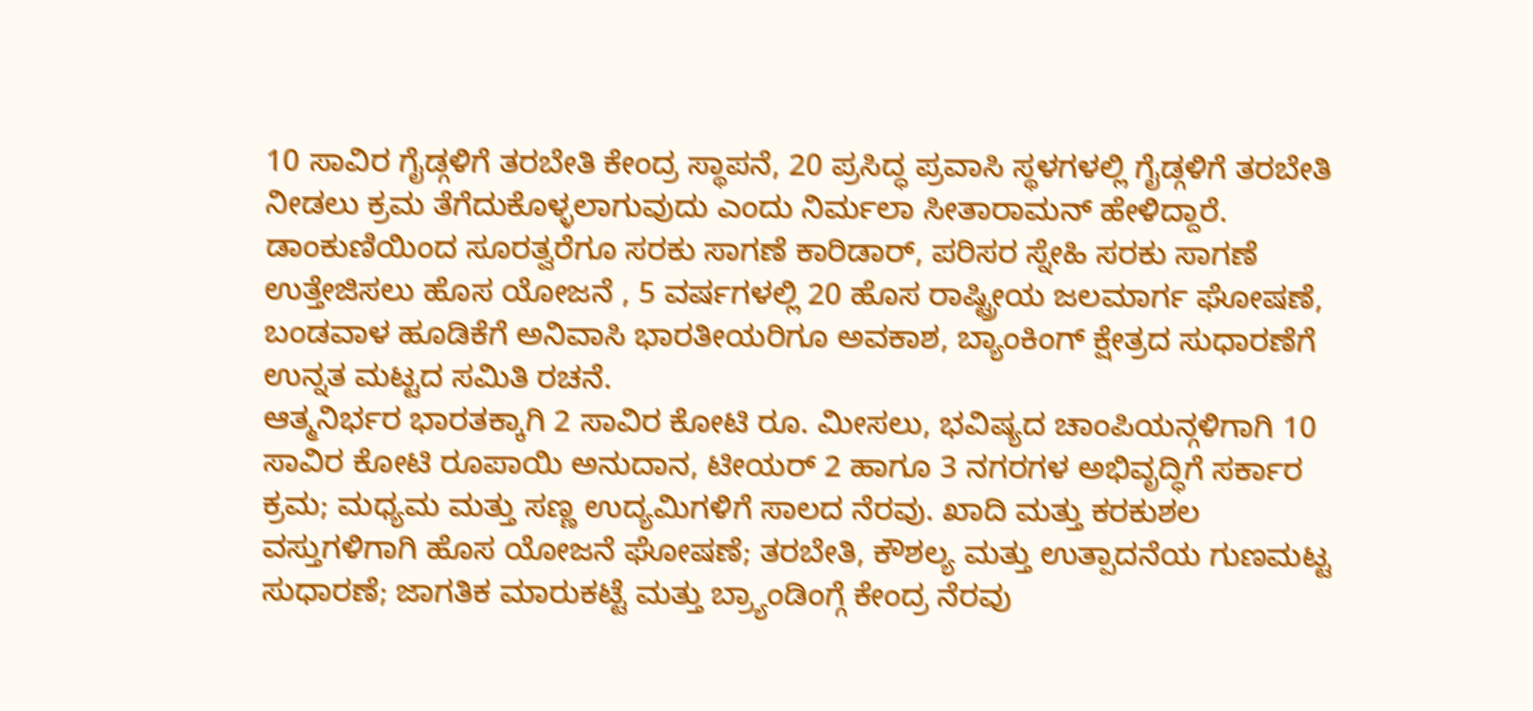10 ಸಾವಿರ ಗೈಡ್ಗಳಿಗೆ ತರಬೇತಿ ಕೇಂದ್ರ ಸ್ಥಾಪನೆ, 20 ಪ್ರಸಿದ್ಧ ಪ್ರವಾಸಿ ಸ್ಥಳಗಳಲ್ಲಿ ಗೈಡ್ಗಳಿಗೆ ತರಬೇತಿ ನೀಡಲು ಕ್ರಮ ತೆಗೆದುಕೊಳ್ಳಲಾಗುವುದು ಎಂದು ನಿರ್ಮಲಾ ಸೀತಾರಾಮನ್ ಹೇಳಿದ್ದಾರೆ.
ಡಾಂಕುಣಿಯಿಂದ ಸೂರತ್ವರೆಗೂ ಸರಕು ಸಾಗಣೆ ಕಾರಿಡಾರ್, ಪರಿಸರ ಸ್ನೇಹಿ ಸರಕು ಸಾಗಣೆ ಉತ್ತೇಜಿಸಲು ಹೊಸ ಯೋಜನೆ , 5 ವರ್ಷಗಳಲ್ಲಿ 20 ಹೊಸ ರಾಷ್ಟ್ರೀಯ ಜಲಮಾರ್ಗ ಘೋಷಣೆ, ಬಂಡವಾಳ ಹೂಡಿಕೆಗೆ ಅನಿವಾಸಿ ಭಾರತೀಯರಿಗೂ ಅವಕಾಶ, ಬ್ಯಾಂಕಿಂಗ್ ಕ್ಷೇತ್ರದ ಸುಧಾರಣೆಗೆ ಉನ್ನತ ಮಟ್ಟದ ಸಮಿತಿ ರಚನೆ.
ಆತ್ಮನಿರ್ಭರ ಭಾರತಕ್ಕಾಗಿ 2 ಸಾವಿರ ಕೋಟಿ ರೂ. ಮೀಸಲು, ಭವಿಷ್ಯದ ಚಾಂಪಿಯನ್ಗಳಿಗಾಗಿ 10 ಸಾವಿರ ಕೋಟಿ ರೂಪಾಯಿ ಅನುದಾನ, ಟೀಯರ್ 2 ಹಾಗೂ 3 ನಗರಗಳ ಅಭಿವೃದ್ಧಿಗೆ ಸರ್ಕಾರ ಕ್ರಮ; ಮಧ್ಯಮ ಮತ್ತು ಸಣ್ಣ ಉದ್ಯಮಿಗಳಿಗೆ ಸಾಲದ ನೆರವು. ಖಾದಿ ಮತ್ತು ಕರಕುಶಲ ವಸ್ತುಗಳಿಗಾಗಿ ಹೊಸ ಯೋಜನೆ ಘೋಷಣೆ; ತರಬೇತಿ, ಕೌಶಲ್ಯ ಮತ್ತು ಉತ್ಪಾದನೆಯ ಗುಣಮಟ್ಟ ಸುಧಾರಣೆ; ಜಾಗತಿಕ ಮಾರುಕಟ್ಟೆ ಮತ್ತು ಬ್ರ್ಯಾಂಡಿಂಗ್ಗೆ ಕೇಂದ್ರ ನೆರವು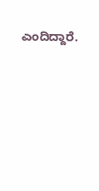ಎಂದಿದ್ದಾರೆ.